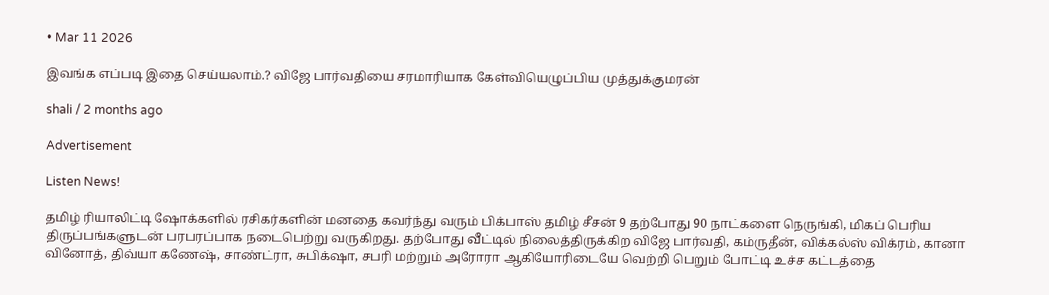• Mar 11 2026

இவங்க எப்படி இதை செய்யலாம்.? விஜே பார்வதியை சரமாரியாக கேள்வியெழுப்பிய முத்துக்குமரன்

shali / 2 months ago

Advertisement

Listen News!

தமிழ் ரியாலிட்டி ஷோக்களில் ரசிகர்களின் மனதை கவர்ந்து வரும் பிக்பாஸ் தமிழ் சீசன் 9 தற்போது 90 நாட்களை நெருங்கி, மிகப் பெரிய திருப்பங்களுடன் பரபரப்பாக நடைபெற்று வருகிறது. தற்போது வீட்டில் நிலைத்திருக்கிற விஜே பார்வதி, கம்ருதீன், விக்கல்ஸ் விக்ரம், கானா வினோத், திவ்யா கணேஷ், சாண்ட்ரா, சுபிக்‌ஷா, சபரி மற்றும் அரோரா ஆகியோரிடையே வெற்றி பெறும் போட்டி உச்ச கட்டத்தை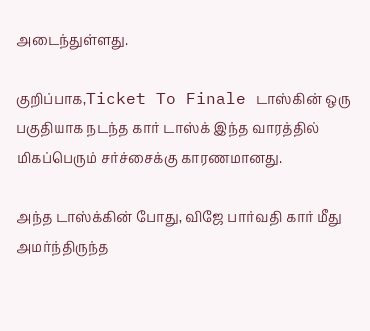அடைந்துள்ளது.

குறிப்பாக,Ticket To Finale டாஸ்கின் ஒரு பகுதியாக நடந்த கார் டாஸ்க் இந்த வாரத்தில் மிகப்பெரும் சர்ச்சைக்கு காரணமானது.

அந்த டாஸ்க்கின் போது, விஜே பார்வதி கார் மீது அமர்ந்திருந்த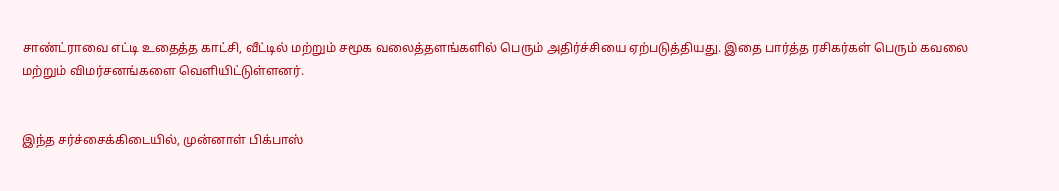சாண்ட்ராவை எட்டி உதைத்த காட்சி, வீட்டில் மற்றும் சமூக வலைத்தளங்களில் பெரும் அதிர்ச்சியை ஏற்படுத்தியது. இதை பார்த்த ரசிகர்கள் பெரும் கவலை மற்றும் விமர்சனங்களை வெளியிட்டுள்ளனர்.


இந்த சர்ச்சைக்கிடையில், முன்னாள் பிக்பாஸ்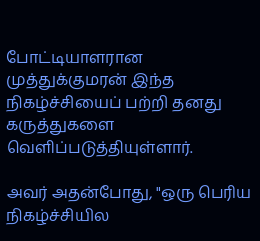போட்டியாளரான முத்துக்குமரன் இந்த நிகழ்ச்சியைப் பற்றி தனது கருத்துகளை வெளிப்படுத்தியுள்ளார்.

அவர் அதன்போது, "ஒரு பெரிய நிகழ்ச்சியில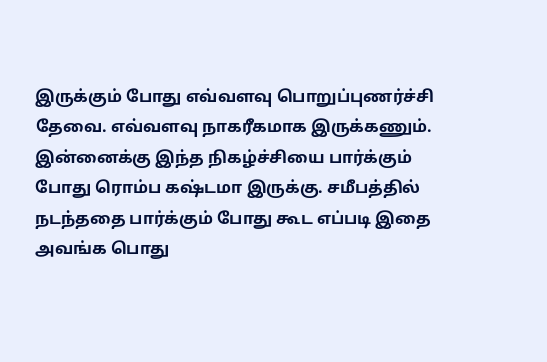இருக்கும் போது எவ்வளவு பொறுப்புணர்ச்சி தேவை. எவ்வளவு நாகரீகமாக இருக்கணும். இன்னைக்கு இந்த நிகழ்ச்சியை பார்க்கும் போது ரொம்ப கஷ்டமா இருக்கு. சமீபத்தில் நடந்ததை பார்க்கும் போது கூட எப்படி இதை அவங்க பொது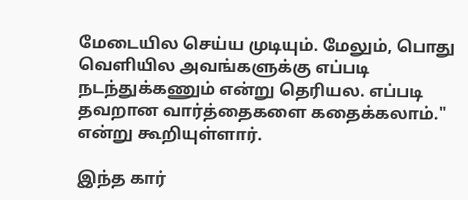மேடையில செய்ய முடியும். மேலும், பொது வெளியில அவங்களுக்கு எப்படி நடந்துக்கணும் என்று தெரியல. எப்படி தவறான வார்த்தைகளை கதைக்கலாம்." என்று கூறியுள்ளார்.

இந்த கார்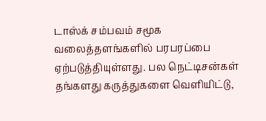டாஸ்க் சம்பவம் சமூக வலைத்தளங்களில் பரபரப்பை ஏற்படுத்தியுள்ளது. பல நெட்டிசன்கள் தங்களது கருத்துகளை வெளியிட்டு,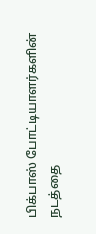பிக்பாஸ் போட்டியாளர்களின் நடத்தை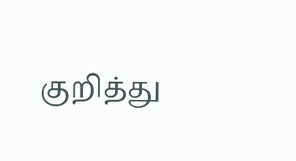குறித்து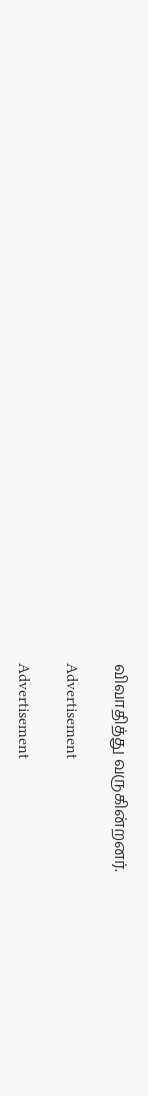விவாதித்து வருகின்றனர்.

Advertisement

Advertisement